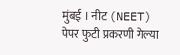मुंबई । नीट (NEET) पेपर फुटी प्रकरणी गेल्या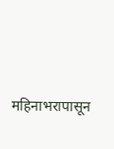महिनाभरापासून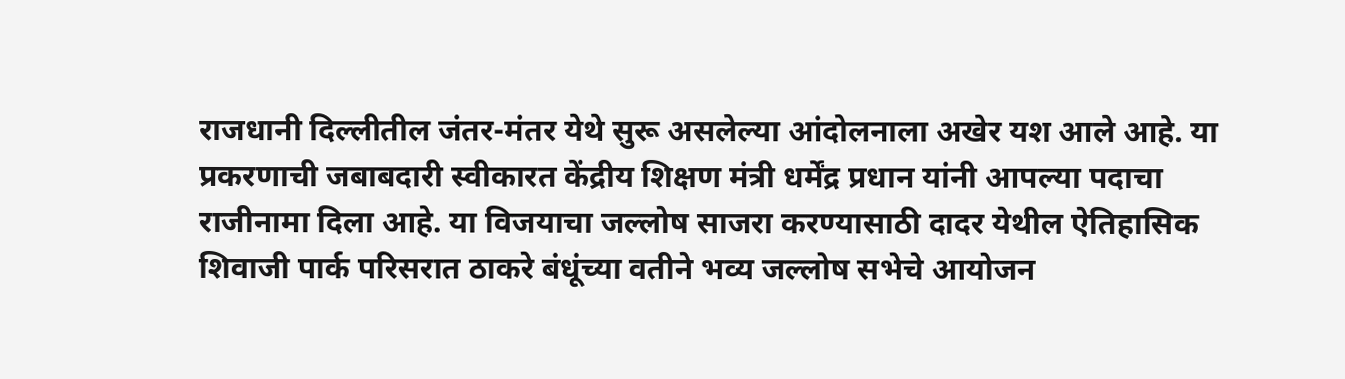राजधानी दिल्लीतील जंतर-मंतर येथे सुरू असलेल्या आंदोलनाला अखेर यश आले आहे. या प्रकरणाची जबाबदारी स्वीकारत केंद्रीय शिक्षण मंत्री धर्मेंद्र प्रधान यांनी आपल्या पदाचा राजीनामा दिला आहे. या विजयाचा जल्लोष साजरा करण्यासाठी दादर येथील ऐतिहासिक शिवाजी पार्क परिसरात ठाकरे बंधूंच्या वतीने भव्य जल्लोष सभेचे आयोजन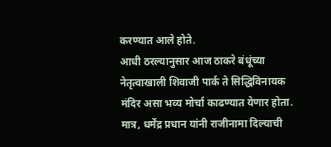करण्यात आले होते.
आधी ठरल्यानुसार आज ठाकरे बंधूंच्या नेतृत्वाखाली शिवाजी पार्क ते सिद्धिविनायक मंदिर असा भव्य मोर्चा काढण्यात येणार होता. मात्र, धर्मेंद्र प्रधान यांनी राजीनामा दिल्याची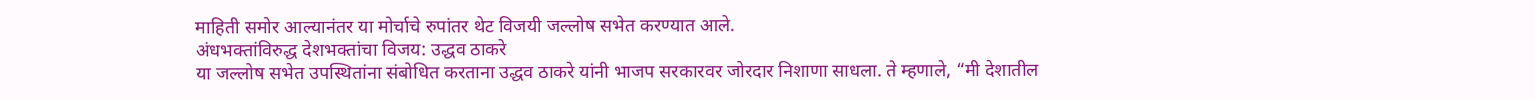माहिती समोर आल्यानंतर या मोर्चाचे रुपांतर थेट विजयी जल्लोष सभेत करण्यात आले.
अंधभक्तांविरुद्ध देशभक्तांचा विजय: उद्धव ठाकरे
या जल्लोष सभेत उपस्थितांना संबोधित करताना उद्धव ठाकरे यांनी भाजप सरकारवर जोरदार निशाणा साधला. ते म्हणाले, “मी देशातील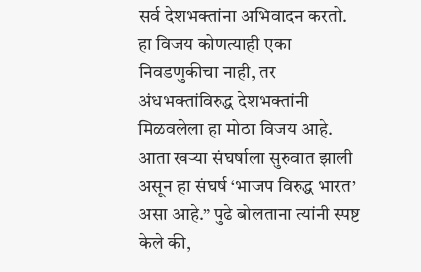सर्व देशभक्तांना अभिवादन करतो. हा विजय कोणत्याही एका निवडणुकीचा नाही, तर अंधभक्तांविरुद्ध देशभक्तांनी मिळवलेला हा मोठा विजय आहे. आता खऱ्या संघर्षाला सुरुवात झाली असून हा संघर्ष ‘भाजप विरुद्ध भारत’ असा आहे.” पुढे बोलताना त्यांनी स्पष्ट केले की,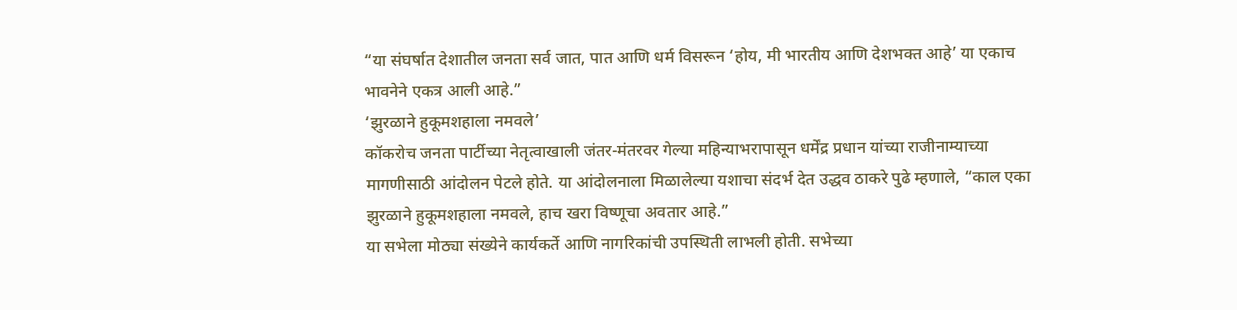“या संघर्षात देशातील जनता सर्व जात, पात आणि धर्म विसरून ‘होय, मी भारतीय आणि देशभक्त आहे’ या एकाच भावनेने एकत्र आली आहे.”
‘झुरळाने हुकूमशहाला नमवले’
कॉकरोच जनता पार्टीच्या नेतृत्वाखाली जंतर-मंतरवर गेल्या महिन्याभरापासून धर्मेंद्र प्रधान यांच्या राजीनाम्याच्या मागणीसाठी आंदोलन पेटले होते. या आंदोलनाला मिळालेल्या यशाचा संदर्भ देत उद्धव ठाकरे पुढे म्हणाले, “काल एका झुरळाने हुकूमशहाला नमवले, हाच खरा विष्णूचा अवतार आहे.”
या सभेला मोठ्या संख्येने कार्यकर्ते आणि नागरिकांची उपस्थिती लाभली होती. सभेच्या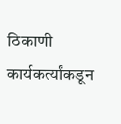ठिकाणी कार्यकर्त्यांकडून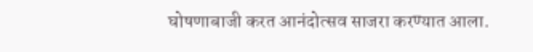घोषणाबाजी करत आनंदोत्सव साजरा करण्यात आला.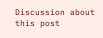Discussion about this post